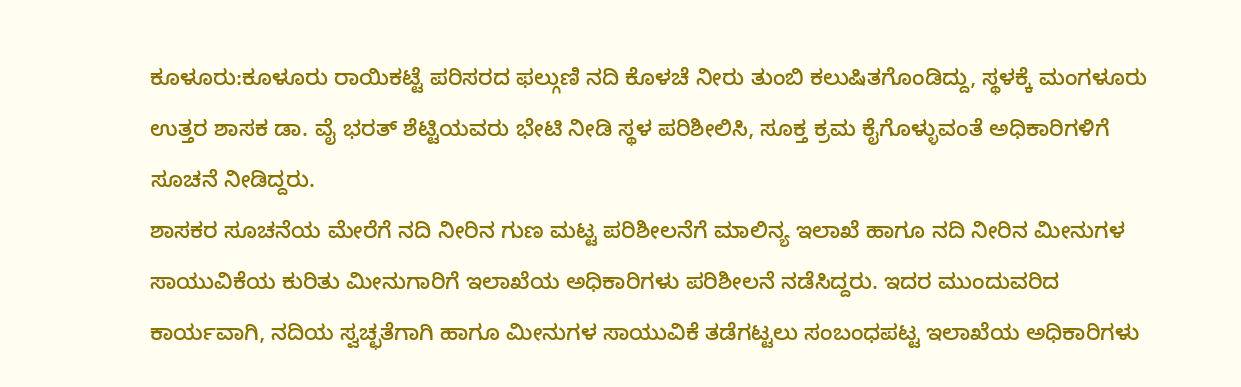ಕೂಳೂರು:ಕೂಳೂರು ರಾಯಿಕಟ್ಟೆ ಪರಿಸರದ ಫಲ್ಗುಣಿ ನದಿ ಕೊಳಚೆ ನೀರು ತುಂಬಿ ಕಲುಷಿತಗೊಂಡಿದ್ದು, ಸ್ಥಳಕ್ಕೆ ಮಂಗಳೂರು ಉತ್ತರ ಶಾಸಕ ಡಾ. ವೈ ಭರತ್ ಶೆಟ್ಟಿಯವರು ಭೇಟಿ ನೀಡಿ ಸ್ಥಳ ಪರಿಶೀಲಿಸಿ, ಸೂಕ್ತ ಕ್ರಮ ಕೈಗೊಳ್ಳುವಂತೆ ಅಧಿಕಾರಿಗಳಿಗೆ ಸೂಚನೆ ನೀಡಿದ್ದರು.
ಶಾಸಕರ ಸೂಚನೆಯ ಮೇರೆಗೆ ನದಿ ನೀರಿನ ಗುಣ ಮಟ್ಟ ಪರಿಶೀಲನೆಗೆ ಮಾಲಿನ್ಯ ಇಲಾಖೆ ಹಾಗೂ ನದಿ ನೀರಿನ ಮೀನುಗಳ ಸಾಯುವಿಕೆಯ ಕುರಿತು ಮೀನುಗಾರಿಗೆ ಇಲಾಖೆಯ ಅಧಿಕಾರಿಗಳು ಪರಿಶೀಲನೆ ನಡೆಸಿದ್ದರು. ಇದರ ಮುಂದುವರಿದ ಕಾರ್ಯವಾಗಿ, ನದಿಯ ಸ್ವಚ್ಛತೆಗಾಗಿ ಹಾಗೂ ಮೀನುಗಳ ಸಾಯುವಿಕೆ ತಡೆಗಟ್ಟಲು ಸಂಬಂಧಪಟ್ಟ ಇಲಾಖೆಯ ಅಧಿಕಾರಿಗಳು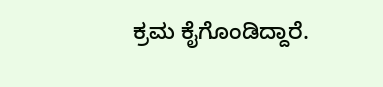ಕ್ರಮ ಕೈಗೊಂಡಿದ್ದಾರೆ.